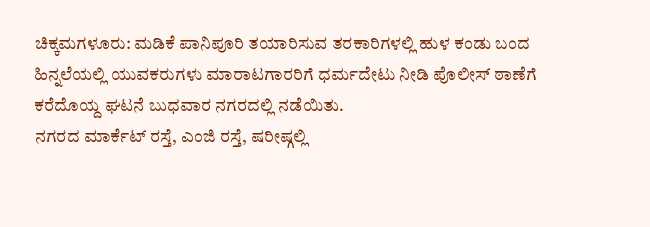ಚಿಕ್ಕಮಗಳೂರು: ಮಡಿಕೆ ಪಾನಿಪೂರಿ ತಯಾರಿಸುವ ತರಕಾರಿಗಳಲ್ಲಿ ಹುಳ ಕಂಡು ಬಂದ ಹಿನ್ನಲೆಯಲ್ಲಿ ಯುವಕರುಗಳು ಮಾರಾಟಗಾರರಿಗೆ ಧರ್ಮದೇಟು ನೀಡಿ ಪೊಲೀಸ್ ಠಾಣೆಗೆ ಕರೆದೊಯ್ದ ಘಟನೆ ಬುಧವಾರ ನಗರದಲ್ಲಿ ನಡೆಯಿತು.
ನಗರದ ಮಾರ್ಕೆಟ್ ರಸ್ತೆ, ಎಂಜಿ ರಸ್ತೆ, ಷರೀಷ್ಗಲ್ಲಿ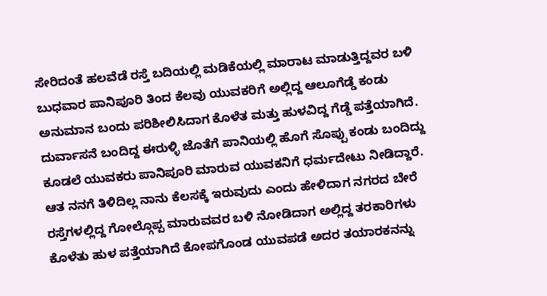ಸೇರಿದಂತೆ ಹಲವೆಡೆ ರಸ್ತೆ ಬದಿಯಲ್ಲಿ ಮಡಿಕೆಯಲ್ಲಿ ಮಾರಾಟ ಮಾಡುತ್ತಿದ್ದವರ ಬಳಿ ಬುಧವಾರ ಪಾನಿಪೂರಿ ತಿಂದ ಕೆಲವು ಯುವಕರಿಗೆ ಅಲ್ಲಿದ್ದ ಆಲೂಗೆಡ್ಡೆ ಕಂಡು ಅನುಮಾನ ಬಂದು ಪರಿಶೀಲಿಸಿದಾಗ ಕೊಳೆತ ಮತ್ತು ಹುಳವಿದ್ದ ಗೆಡ್ಡೆ ಪತ್ತೆಯಾಗಿದೆ.
ದುರ್ವಾಸನೆ ಬಂದಿದ್ದ ಈರುಳ್ಳಿ ಜೊತೆಗೆ ಪಾನಿಯಲ್ಲಿ ಹೊಗೆ ಸೊಪ್ಪು ಕಂಡು ಬಂದಿದ್ದು ಕೂಡಲೆ ಯುವಕರು ಪಾನಿಪೂರಿ ಮಾರುವ ಯುವಕನಿಗೆ ಧರ್ಮದೇಟು ನೀಡಿದ್ದಾರೆ. ಆತ ನನಗೆ ತಿಳಿದಿಲ್ಲ ನಾನು ಕೆಲಸಕ್ಕೆ ಇರುವುದು ಎಂದು ಹೇಳಿದಾಗ ನಗರದ ಬೇರೆ ರಸ್ತೆಗಳಲ್ಲಿದ್ದ ಗೋಲ್ಗೊಪ್ಪ ಮಾರುವವರ ಬಳಿ ನೋಡಿದಾಗ ಅಲ್ಲಿದ್ದ ತರಕಾರಿಗಳು ಕೊಳೆತು ಹುಳ ಪತ್ತೆಯಾಗಿದೆ ಕೋಪಗೊಂಡ ಯುವಪಡೆ ಅದರ ತಯಾರಕನನ್ನು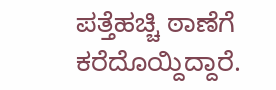ಪತ್ತೆಹಚ್ಚಿ ಠಾಣೆಗೆ ಕರೆದೊಯ್ದಿದ್ದಾರೆ.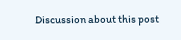Discussion about this post